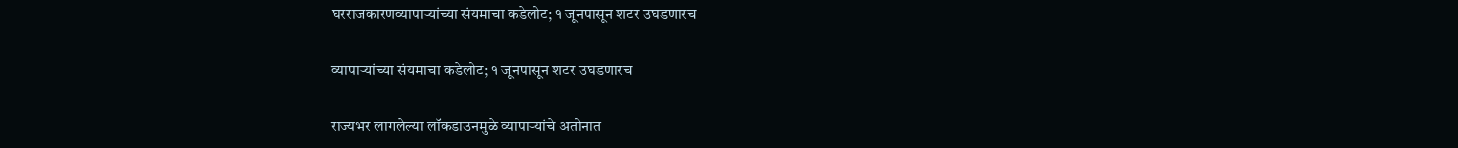घरराजकारणव्यापाऱ्यांच्या संयमाचा कडेलोट; १ जूनपासून शटर उघडणारच

व्यापाऱ्यांच्या संयमाचा कडेलोट; १ जूनपासून शटर उघडणारच

राज्यभर लागलेल्या लॉकडाउनमुळे व्यापाऱ्यांचे अतोनात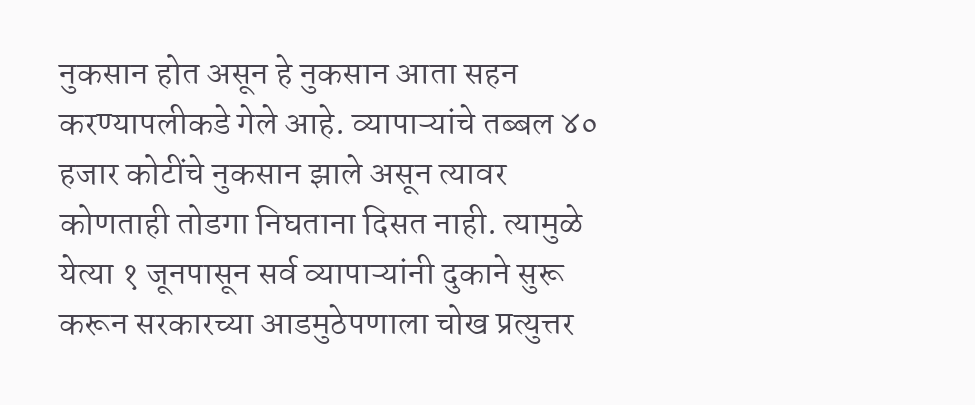नुकसान होत असून हे नुकसान आता सहन करण्यापलीकडे गेले आहे. व्यापाऱ्यांचे तब्बल ४० हजार कोटींचे नुकसान झाले असून त्यावर कोणताही तोडगा निघताना दिसत नाही. त्यामुळे येत्या १ जूनपासून सर्व व्यापाऱ्यांनी दुकाने सुरू करून सरकारच्या आडमुठेपणाला चोख प्रत्युत्तर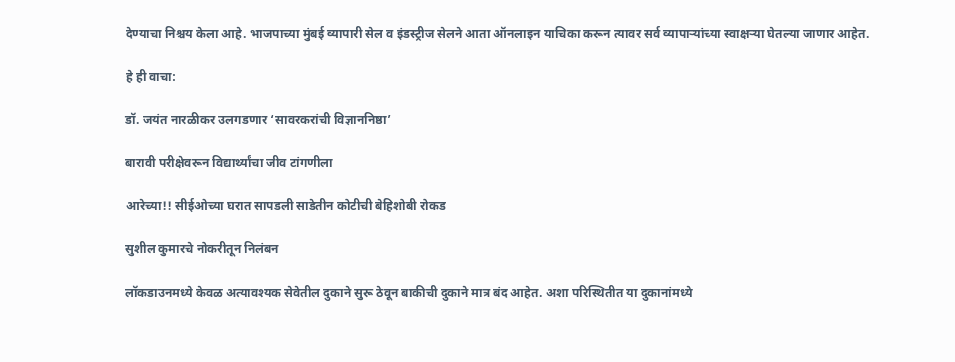देण्याचा निश्चय केला आहे. भाजपाच्या मुंबई व्यापारी सेल व इंडस्ट्रीज सेलने आता ऑनलाइन याचिका करून त्यावर सर्व व्यापाऱ्यांच्या स्वाक्षऱ्या घेतल्या जाणार आहेत.

हे ही वाचा:

डॉ. जयंत नारळीकर उलगडणार ‘सावरकरांची विज्ञाननिष्ठा’

बारावी परीक्षेवरून विद्यार्थ्यांचा जीव टांगणीला

आरेच्या!! सीईओच्या घरात सापडली साडेतीन कोटीची बेहिशोबी रोकड

सुशील कुमारचे नोकरीतून निलंबन

लॉकडाउनमध्ये केवळ अत्यावश्यक सेवेतील दुकाने सुरू ठेवून बाकीची दुकाने मात्र बंद आहेत. अशा परिस्थितीत या दुकानांमध्ये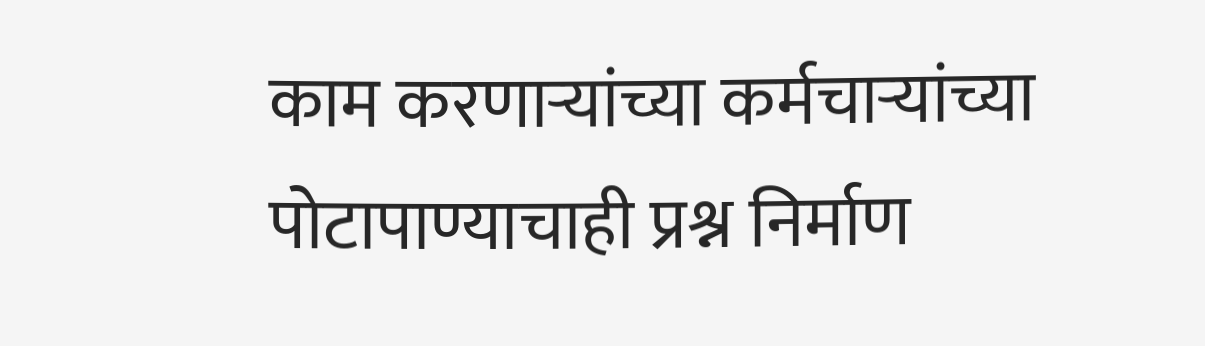काम करणाऱ्यांच्या कर्मचाऱ्यांच्या पोटापाण्याचाही प्रश्न निर्माण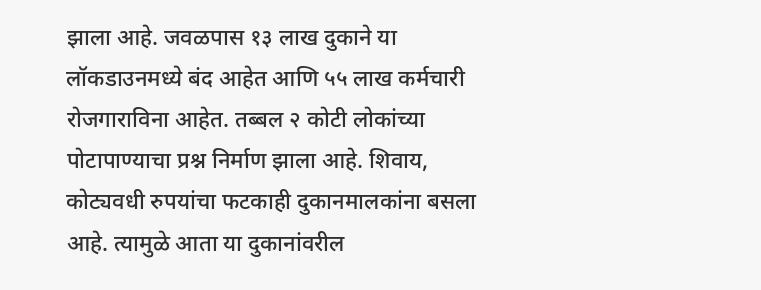झाला आहे. जवळपास १३ लाख दुकाने या लॉकडाउनमध्ये बंद आहेत आणि ५५ लाख कर्मचारी रोजगाराविना आहेत. तब्बल २ कोटी लोकांच्या पोटापाण्याचा प्रश्न निर्माण झाला आहे. शिवाय, कोट्यवधी रुपयांचा फटकाही दुकानमालकांना बसला आहे. त्यामुळे आता या दुकानांवरील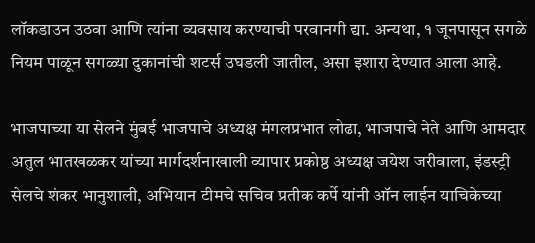लॉकडाउन उठवा आणि त्यांना व्यवसाय करण्याची परवानगी द्या. अन्यथा, १ जूनपासून सगळे नियम पाळून सगळ्या दुकानांची शटर्स उघडली जातील, असा इशारा देण्यात आला आहे.

भाजपाच्या या सेलने मुंबई भाजपाचे अध्यक्ष मंगलप्रभात लोढा, भाजपाचे नेते आणि आमदार अतुल भातखळकर यांच्या मार्गदर्शनाखाली व्यापार प्रकोष्ठ अध्यक्ष जयेश जरीवाला, इंडस्ट्री सेलचे शंकर भानुशाली, अभियान टीमचे सचिव प्रतीक कर्पे यांनी ऑन लाईन याचिकेच्या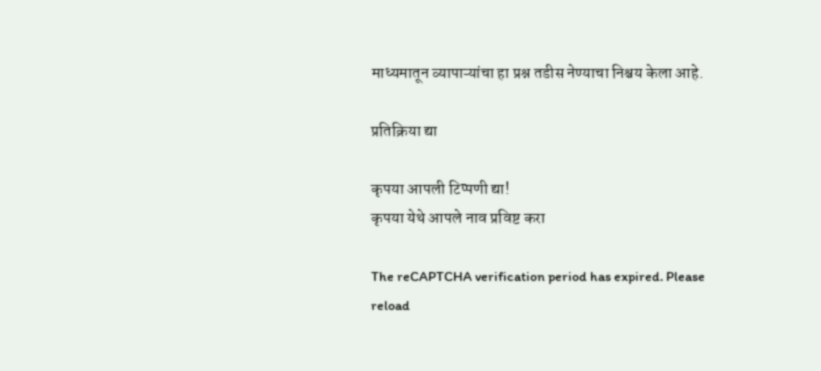माध्यमातून व्यापाऱ्यांचा हा प्रश्न तडीस नेण्याचा निश्चय केला आहे.

प्रतिक्रिया द्या

कृपया आपली टिप्पणी द्या!
कृपया येथे आपले नाव प्रविष्ट करा

The reCAPTCHA verification period has expired. Please reload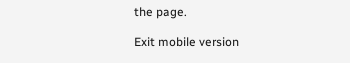the page.

Exit mobile version